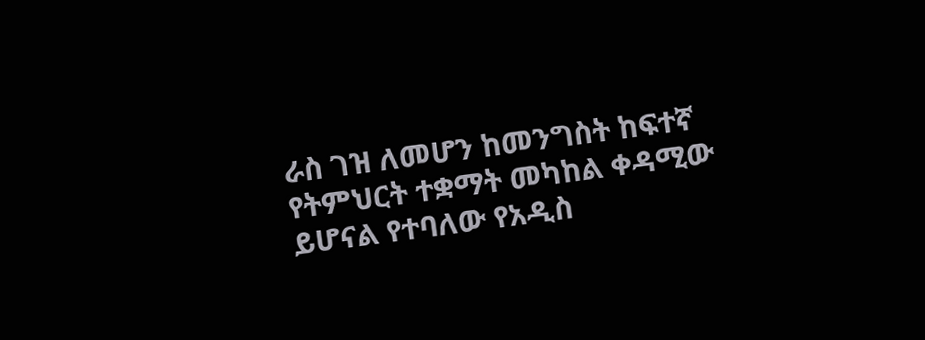ራስ ገዝ ለመሆን ከመንግስት ከፍተኛ የትምህርት ተቋማት መካከል ቀዳሚው ይሆናል የተባለው የአዲስ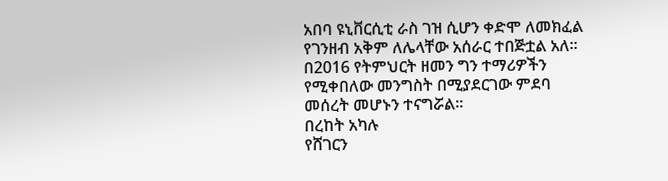አበባ ዩኒቨርሲቲ ራስ ገዝ ሲሆን ቀድሞ ለመክፈል የገንዘብ አቅም ለሌላቸው አሰራር ተበጅቷል አለ፡፡
በ2016 የትምህርት ዘመን ግን ተማሪዎችን የሚቀበለው መንግስት በሚያደርገው ምደባ መሰረት መሆኑን ተናግሯል፡፡
በረከት አካሉ
የሸገርን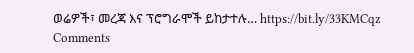ወሬዎች፣ መረጃ እና ፕሮግራሞች ይከታተሉ… https://bit.ly/33KMCqz
Comments